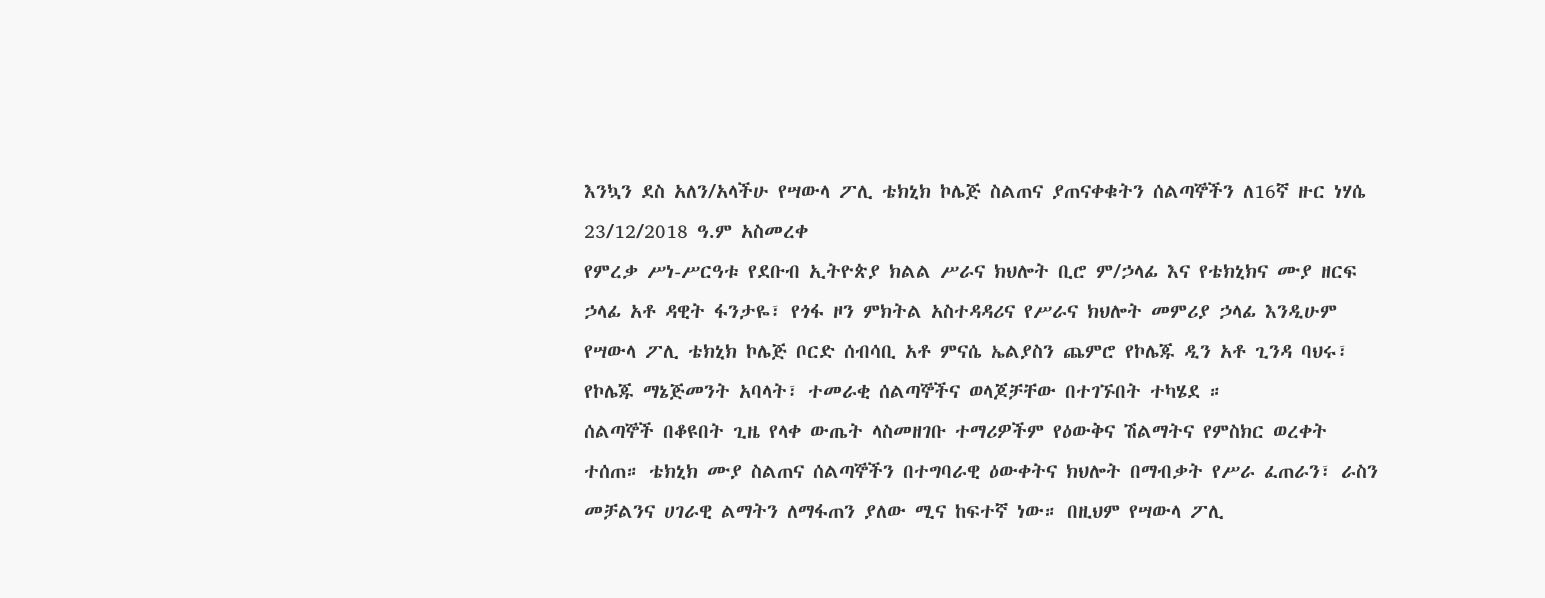እንኳን ደስ አለን/አላችሁ የሣውላ ፖሊ ቴክኒክ ኮሌጅ ስልጠና ያጠናቀቁትን ሰልጣኞችን ለ16ኛ ዙር ነሃሴ 23/12/2018 ዓ.ም አስመረቀ
የምረቃ ሥነ-ሥርዓቱ የደቡብ ኢትዮጵያ ክልል ሥራና ክህሎት ቢሮ ም/ኃላፊ እና የቴክኒክና ሙያ ዘርፍ ኃላፊ አቶ ዳዊት ፋንታዬ፣ የጎፋ ዞን ምክትል አስተዳዳሪና የሥራና ክህሎት መምሪያ ኃላፊ እንዲሁም የሣውላ ፖሊ ቴክኒክ ኮሌጅ ቦርድ ሰብሳቢ አቶ ምናሴ ኤልያስን ጨምሮ የኮሌጁ ዲን አቶ ጊንዳ ባህሩ፣ የኮሌጁ ማኔጅመንት አባላት፣ ተመራቂ ሰልጣኞችና ወላጆቻቸው በተገኙበት ተካሄደ ።
ሰልጣኞች በቆዩበት ጊዜ የላቀ ውጤት ላስመዘገቡ ተማሪዎችም የዕውቅና ሽልማትና የምስክር ወረቀት ተሰጠ። ቴክኒክ ሙያ ስልጠና ሰልጣኞችን በተግባራዊ ዕውቀትና ክህሎት በማብቃት የሥራ ፈጠራን፣ ራስን መቻልንና ሀገራዊ ልማትን ለማፋጠን ያለው ሚና ከፍተኛ ነው። በዚህም የሣውላ ፖሊ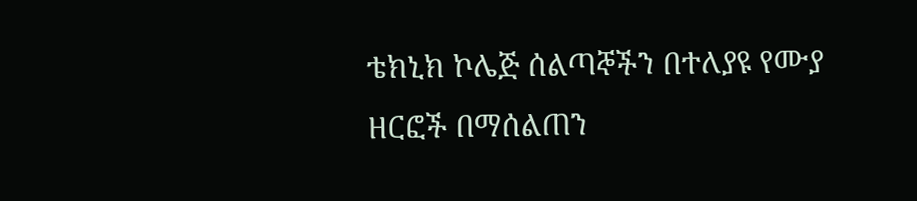ቴክኒክ ኮሌጅ ሰልጣኞችን በተለያዩ የሙያ ዘርፎች በማሰልጠን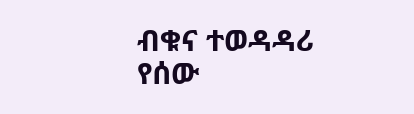ብቁና ተወዳዳሪ የሰው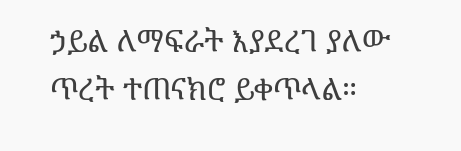ኃይል ለማፍራት እያደረገ ያለው ጥረት ተጠናክሮ ይቀጥላል።